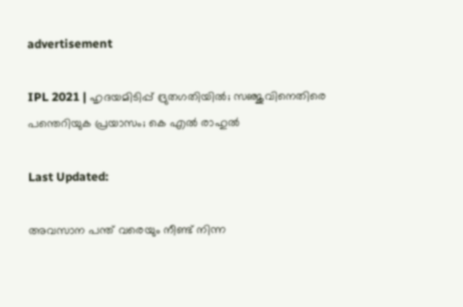advertisement

IPL 2021 | ഹൃദയമിടിപ്പ് ദ്രുതഗതിയില്‍; സഞ്ജുവിനെതിരെ പന്തെറിയുക പ്രയാസം; കെ എല്‍ രാഹുല്‍

Last Updated:

അവസാന പന്ത് വരെയും നീണ്ട് നിന്ന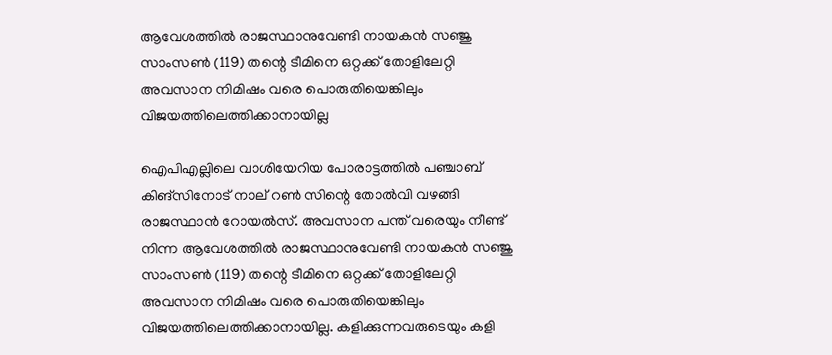ആവേശത്തില്‍ രാജസ്ഥാനുവേണ്ടി നായകന്‍ സഞ്ജു സാംസണ്‍ (119) തന്റെ ടീമിനെ ഒറ്റക്ക് തോളിലേറ്റി അവസാന നിമിഷം വരെ പൊരുതിയെങ്കിലും വിജയത്തിലെത്തിക്കാനായില്ല

ഐപിഎല്ലിലെ വാശിയേറിയ പോരാട്ടത്തില്‍ പഞ്ചാബ് കിങ്സിനോട് നാല് റണ്‍ സിന്റെ തോല്‍വി വഴങ്ങി രാജസ്ഥാന്‍ റോയല്‍സ്. അവസാന പന്ത് വരെയും നീണ്ട് നിന്ന ആവേശത്തില്‍ രാജസ്ഥാനുവേണ്ടി നായകന്‍ സഞ്ജു സാംസണ്‍ (119) തന്റെ ടീമിനെ ഒറ്റക്ക് തോളിലേറ്റി അവസാന നിമിഷം വരെ പൊരുതിയെങ്കിലും വിജയത്തിലെത്തിക്കാനായില്ല. കളിക്കുന്നവരുടെയും കളി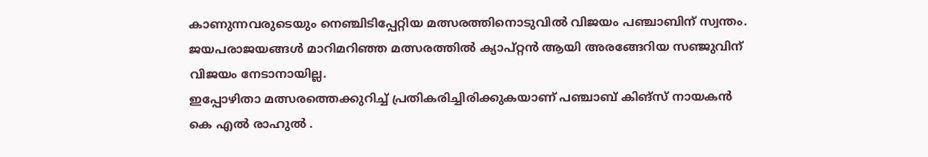കാണുന്നവരുടെയും നെഞ്ചിടിപ്പേറ്റിയ മത്സരത്തിനൊടുവില്‍ വിജയം പഞ്ചാബിന് സ്വന്തം. ജയപരാജയങ്ങള്‍ മാറിമറിഞ്ഞ മത്സരത്തില്‍ ക്യാപ്റ്റന്‍ ആയി അരങ്ങേറിയ സഞ്ജുവിന് വിജയം നേടാനായില്ല.
ഇപ്പോഴിതാ മത്സരത്തെക്കുറിച്ച് പ്രതികരിച്ചിരിക്കുകയാണ് പഞ്ചാബ് കിങ്സ് നായകന്‍ കെ എല്‍ രാഹുല്‍ .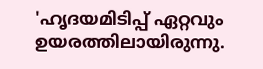'ഹൃദയമിടിപ്പ് ഏറ്റവും ഉയരത്തിലായിരുന്നു.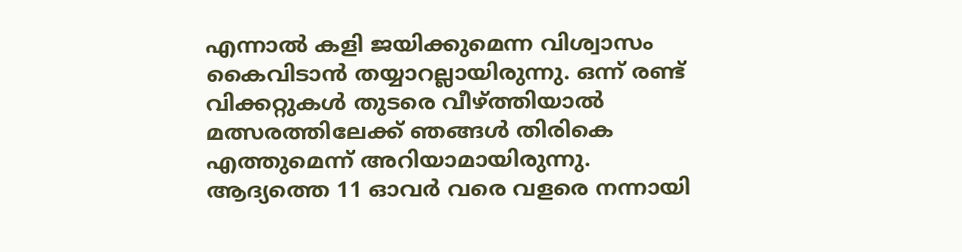എന്നാല്‍ കളി ജയിക്കുമെന്ന വിശ്വാസം കൈവിടാന്‍ തയ്യാറല്ലായിരുന്നു. ഒന്ന് രണ്ട് വിക്കറ്റുകള്‍ തുടരെ വീഴ്ത്തിയാല്‍ മത്സരത്തിലേക്ക് ഞങ്ങള്‍ തിരികെ എത്തുമെന്ന് അറിയാമായിരുന്നു. ആദ്യത്തെ 11 ഓവര്‍ വരെ വളരെ നന്നായി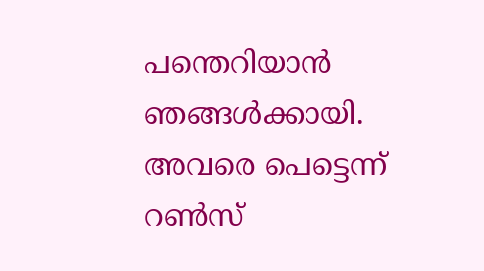പന്തെറിയാന്‍ ഞങ്ങള്‍ക്കായി. അവരെ പെട്ടെന്ന് റണ്‍സ്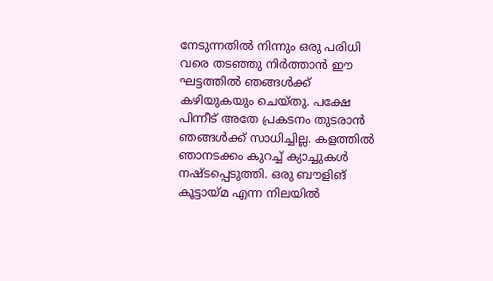നേടുന്നതില്‍ നിന്നും ഒരു പരിധി വരെ തടഞ്ഞു നിര്‍ത്താന്‍ ഈ ഘട്ടത്തില്‍ ഞങ്ങള്‍ക്ക് കഴിയുകയും ചെയ്തു. പക്ഷേ പിന്നീട് അതേ പ്രകടനം തുടരാന്‍ ഞങ്ങള്‍ക്ക് സാധിച്ചില്ല. കളത്തില്‍ ഞാനടക്കം കുറച്ച് ക്യാച്ചുകള്‍ നഷ്ടപ്പെടുത്തി. ഒരു ബൗളിങ് കൂട്ടായ്മ എന്ന നിലയില്‍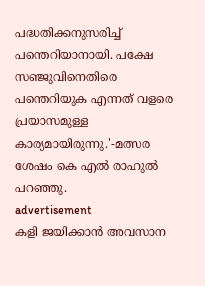പദ്ധതിക്കനുസരിച്ച് പന്തെറിയാനായി. പക്ഷേ സഞ്ജുവിനെതിരെ പന്തെറിയുക എന്നത് വളരെ പ്രയാസമുള്ള കാര്യമായിരുന്നു.'-മത്സര ശേഷം കെ എല്‍ രാഹുല്‍ പറഞ്ഞു.
advertisement
കളി ജയിക്കാന്‍ അവസാന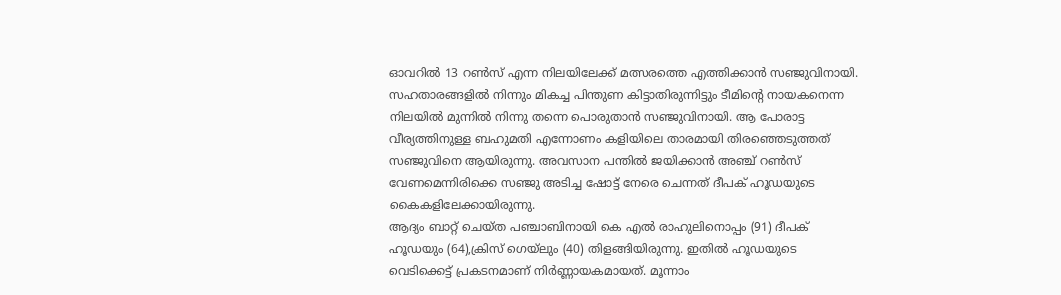ഓവറില്‍ 13 റണ്‍സ് എന്ന നിലയിലേക്ക് മത്സരത്തെ എത്തിക്കാന്‍ സഞ്ജുവിനായി. സഹതാരങ്ങളില്‍ നിന്നും മികച്ച പിന്തുണ കിട്ടാതിരുന്നിട്ടും ടീമിന്റെ നായകനെന്ന നിലയില്‍ മുന്നില്‍ നിന്നു തന്നെ പൊരുതാന്‍ സഞ്ജുവിനായി. ആ പോരാട്ട വീര്യത്തിനുള്ള ബഹുമതി എന്നോണം കളിയിലെ താരമായി തിരഞ്ഞെടുത്തത് സഞ്ജുവിനെ ആയിരുന്നു. അവസാന പന്തില്‍ ജയിക്കാന്‍ അഞ്ച് റണ്‍സ് വേണമെന്നിരിക്കെ സഞ്ജു അടിച്ച ഷോട്ട് നേരെ ചെന്നത് ദീപക് ഹൂഡയുടെ കൈകളിലേക്കായിരുന്നു.
ആദ്യം ബാറ്റ് ചെയ്ത പഞ്ചാബിനായി കെ എല്‍ രാഹുലിനൊപ്പം (91) ദീപക് ഹൂഡയും (64),ക്രിസ് ഗെയ്ലും (40) തിളങ്ങിയിരുന്നു. ഇതില്‍ ഹൂഡയുടെ വെടിക്കെട്ട് പ്രകടനമാണ് നിര്‍ണ്ണായകമായത്. മൂന്നാം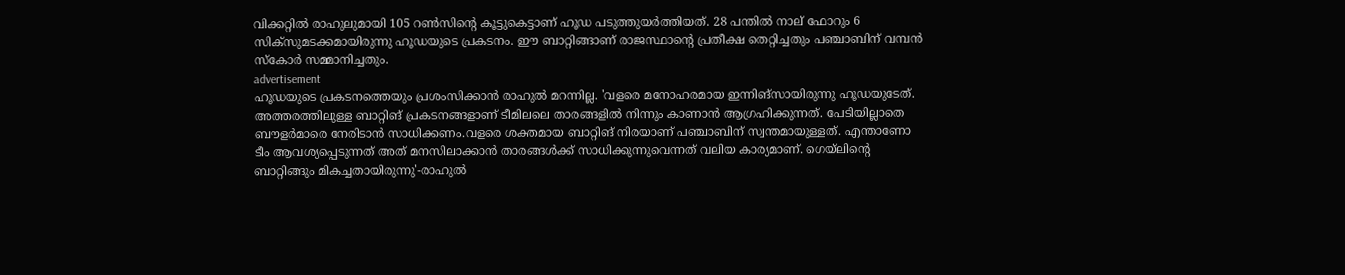വിക്കറ്റില്‍ രാഹുലുമായി 105 റണ്‍സിന്റെ കൂട്ടുകെട്ടാണ് ഹൂഡ പടുത്തുയര്‍ത്തിയത്. 28 പന്തില്‍ നാല് ഫോറും 6 സിക്സുമടക്കമായിരുന്നു ഹൂഡയുടെ പ്രകടനം. ഈ ബാറ്റിങ്ങാണ് രാജസ്ഥാന്റെ പ്രതീക്ഷ തെറ്റിച്ചതും പഞ്ചാബിന് വമ്പന്‍ സ്‌കോര്‍ സമ്മാനിച്ചതും.
advertisement
ഹൂഡയുടെ പ്രകടനത്തെയും പ്രശംസിക്കാന്‍ രാഹുല്‍ മറന്നില്ല. 'വളരെ മനോഹരമായ ഇന്നിങ്സായിരുന്നു ഹൂഡയുടേത്. അത്തരത്തിലുള്ള ബാറ്റിങ് പ്രകടനങ്ങളാണ് ടീമിലലെ താരങ്ങളില്‍ നിന്നും കാണാന്‍ ആഗ്രഹിക്കുന്നത്. പേടിയില്ലാതെ ബൗളര്‍മാരെ നേരിടാന്‍ സാധിക്കണം.വളരെ ശക്തമായ ബാറ്റിങ് നിരയാണ് പഞ്ചാബിന് സ്വന്തമായുള്ളത്. എന്താണോ ടീം ആവശ്യപ്പെടുന്നത് അത് മനസിലാക്കാന്‍ താരങ്ങള്‍ക്ക് സാധിക്കുന്നുവെന്നത് വലിയ കാര്യമാണ്. ഗെയ്ലിന്റെ ബാറ്റിങ്ങും മികച്ചതായിരുന്നു'-രാഹുല്‍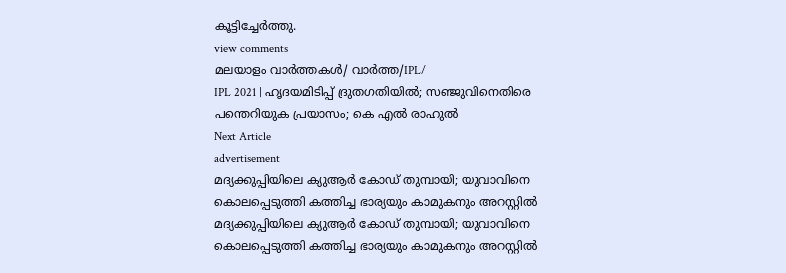കൂട്ടിച്ചേര്‍ത്തു.
view comments
മലയാളം വാർത്തകൾ/ വാർത്ത/IPL/
IPL 2021 | ഹൃദയമിടിപ്പ് ദ്രുതഗതിയില്‍; സഞ്ജുവിനെതിരെ പന്തെറിയുക പ്രയാസം; കെ എല്‍ രാഹുല്‍
Next Article
advertisement
മദ്യക്കുപ്പിയിലെ ക്യുആർ കോഡ് തുമ്പായി; യുവാവിനെ കൊലപ്പെടുത്തി കത്തിച്ച ഭാര്യയും കാമുകനും അറസ്റ്റിൽ
മദ്യക്കുപ്പിയിലെ ക്യുആർ കോഡ് തുമ്പായി; യുവാവിനെ കൊലപ്പെടുത്തി കത്തിച്ച ഭാര്യയും കാമുകനും അറസ്റ്റിൽ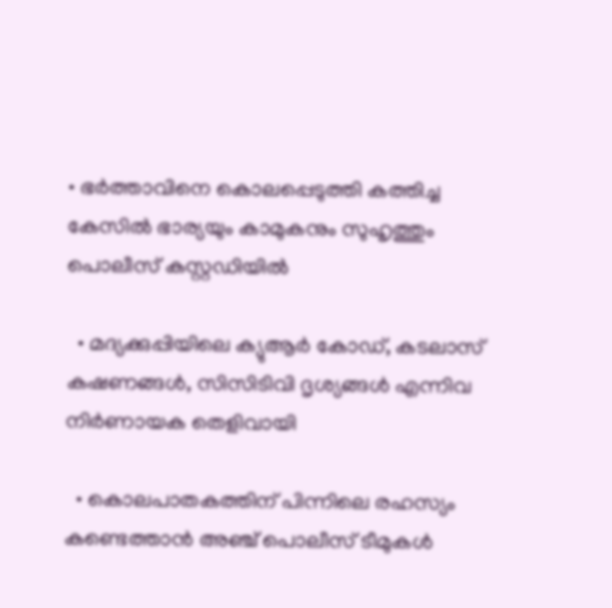• ഭർത്താവിനെ കൊലപ്പെടുത്തി കത്തിച്ച കേസിൽ ഭാര്യയും കാമുകനും സുഹൃത്തും പൊലീസ് കസ്റ്റഡിയിൽ

  • മദ്യക്കുപ്പിയിലെ ക്യുആർ കോഡ്, കടലാസ് കഷണങ്ങൾ, സിസിടിവി ദൃശ്യങ്ങൾ എന്നിവ നിർണായക തെളിവായി

  • കൊലപാതകത്തിന് പിന്നിലെ രഹസ്യം കണ്ടെത്താൻ അഞ്ച് പൊലീസ് ടീമുകൾ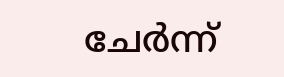ചേർന്ന്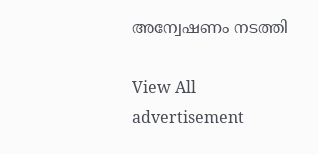അന്വേഷണം നടത്തി

View All
advertisement